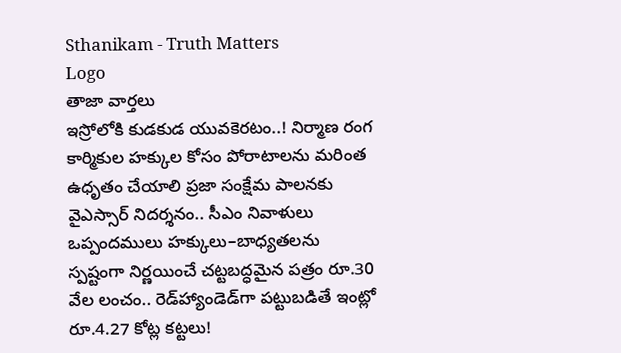Sthanikam - Truth Matters
Logo
తాజా వార్తలు
ఇస్రోలోకి కుడకుడ యువకెరటం..! నిర్మాణ రంగ కార్మికుల హక్కుల కోసం పోరాటాలను మరింత ఉధృతం చేయాలి ప్రజా సంక్షేమ పాలనకు వైఎస్సార్‌ నిదర్శనం.. సీఎం నివాళులు ఒప్పందములు హక్కులు–బాధ్యతలను స్పష్టంగా నిర్ణయించే చట్టబద్ధమైన పత్రం రూ.30 వేల లంచం.. రెడ్‌హ్యాండెడ్‌గా పట్టుబడితే ఇంట్లో రూ.4.27 కోట్ల కట్టలు!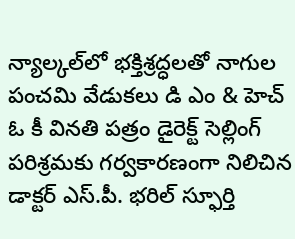న్యాల్కల్‌లో భక్తిశ్రద్ధలతో నాగుల పంచమి వేడుకలు డి ఎం & హెచ్ ఓ కీ వినతి పత్రం డైరెక్ట్ సెల్లింగ్ పరిశ్రమకు గర్వకారణంగా నిలిచిన డాక్టర్ ఎస్.పీ. భరిల్ స్ఫూర్తి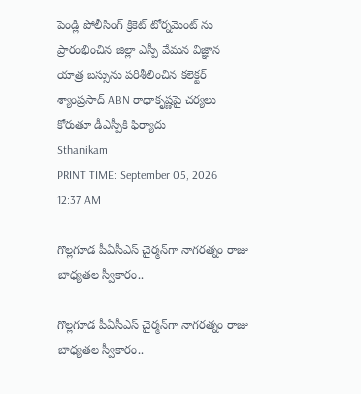పెండ్లి పోలీసింగ్ క్రికెట్ టోర్నమెంట్ ను ప్రారంభించిన జిల్లా ఎస్పీ వేమన విజ్ఞాన యాత్ర బస్సును పరిశీలించిన కలెక్టర్ శ్యాంప్రసాద్ ABN రాధాకృష్ణపై చర్యలు కోరుతూ డీఎస్పీకి ఫిర్యాదు
Sthanikam
PRINT TIME: September 05, 2026 12:37 AM

గొల్లగూడ పీఏసీఎస్ చైర్మన్‌గా నాగరత్నం రాజు బాధ్యతల స్వీకారం..

గొల్లగూడ పీఏసీఎస్ చైర్మన్‌గా నాగరత్నం రాజు బాధ్యతల స్వీకారం..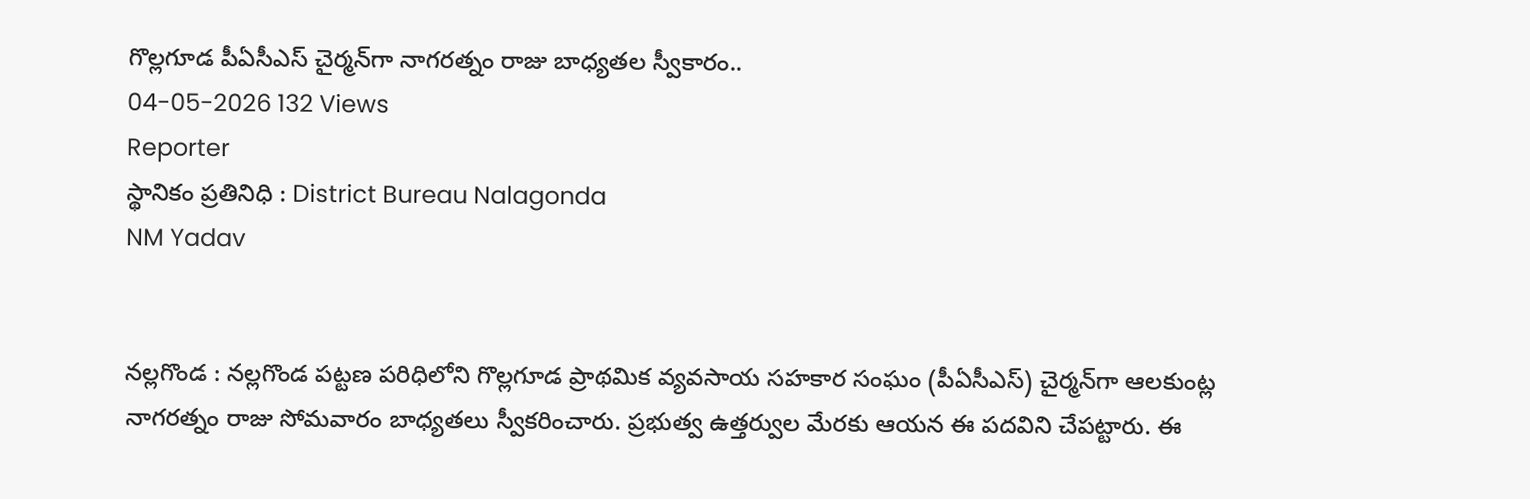గొల్లగూడ పీఏసీఎస్ చైర్మన్‌గా నాగరత్నం రాజు బాధ్యతల స్వీకారం..
04-05-2026 132 Views
Reporter
స్థానికం ప్రతినిధి : District Bureau Nalagonda
NM Yadav


నల్లగొండ : నల్లగొండ పట్టణ పరిధిలోని గొల్లగూడ ప్రాథమిక వ్యవసాయ సహకార సంఘం (పీఏసీఎస్) చైర్మన్‌గా ఆలకుంట్ల నాగరత్నం రాజు సోమవారం బాధ్యతలు స్వీకరించారు. ప్రభుత్వ ఉత్తర్వుల మేరకు ఆయన ఈ పదవిని చేపట్టారు. ఈ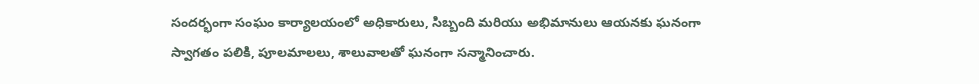సందర్భంగా సంఘం కార్యాలయంలో అధికారులు, సిబ్బంది మరియు అభిమానులు ఆయనకు ఘనంగా స్వాగతం పలికి, పూలమాలలు, శాలువాలతో ఘనంగా సన్మానించారు.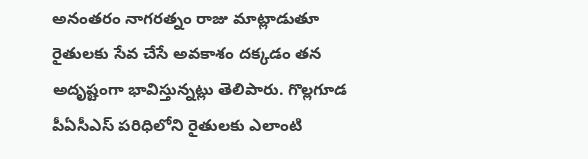అనంతరం నాగరత్నం రాజు మాట్లాడుతూ రైతులకు సేవ చేసే అవకాశం దక్కడం తన అదృష్టంగా భావిస్తున్నట్లు తెలిపారు. గొల్లగూడ పీఏసీఎస్ పరిధిలోని రైతులకు ఎలాంటి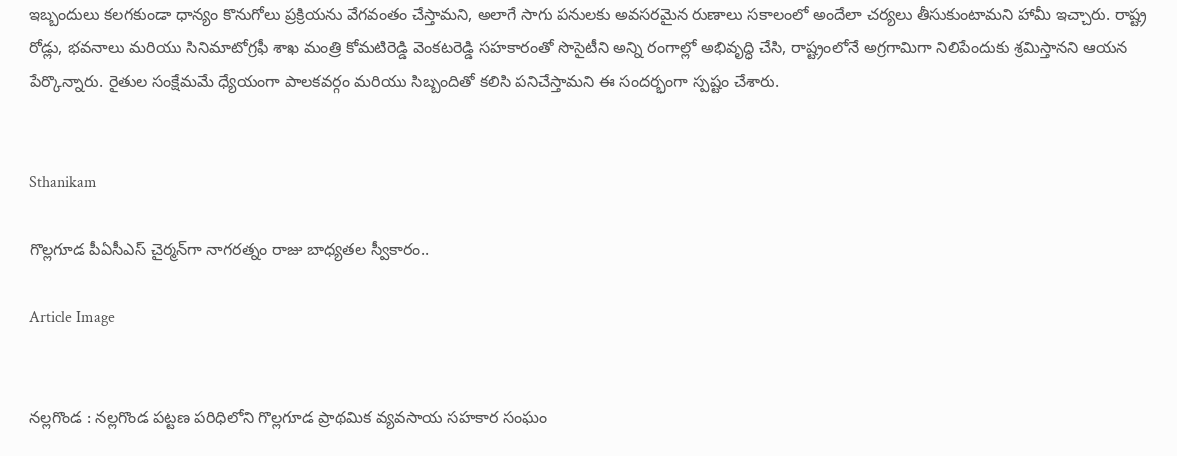ఇబ్బందులు కలగకుండా ధాన్యం కొనుగోలు ప్రక్రియను వేగవంతం చేస్తామని, అలాగే సాగు పనులకు అవసరమైన రుణాలు సకాలంలో అందేలా చర్యలు తీసుకుంటామని హామీ ఇచ్చారు. రాష్ట్ర రోడ్లు, భవనాలు మరియు సినిమాటోగ్రఫీ శాఖ మంత్రి కోమటిరెడ్డి వెంకటరెడ్డి సహకారంతో సొసైటీని అన్ని రంగాల్లో అభివృద్ధి చేసి, రాష్ట్రంలోనే అగ్రగామిగా నిలిపేందుకు శ్రమిస్తానని ఆయన పేర్కొన్నారు. రైతుల సంక్షేమమే ధ్యేయంగా పాలకవర్గం మరియు సిబ్బందితో కలిసి పనిచేస్తామని ఈ సందర్భంగా స్పష్టం చేశారు.


Sthanikam

గొల్లగూడ పీఏసీఎస్ చైర్మన్‌గా నాగరత్నం రాజు బాధ్యతల స్వీకారం..

Article Image


నల్లగొండ : నల్లగొండ పట్టణ పరిధిలోని గొల్లగూడ ప్రాథమిక వ్యవసాయ సహకార సంఘం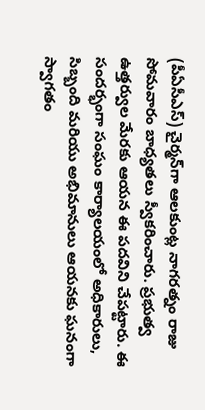(పీఏసీఎస్) చైర్మన్‌గా ఆలకుంట్ల నాగరత్నం రాజు సోమవారం బాధ్యతలు స్వీకరించారు. ప్రభుత్వ ఉత్తర్వుల మేరకు ఆయన ఈ పదవిని చేపట్టారు. ఈ సందర్భంగా సంఘం కార్యాలయంలో అధికారులు, సిబ్బంది మరియు అభిమానులు ఆయనకు ఘనంగా స్వాగతం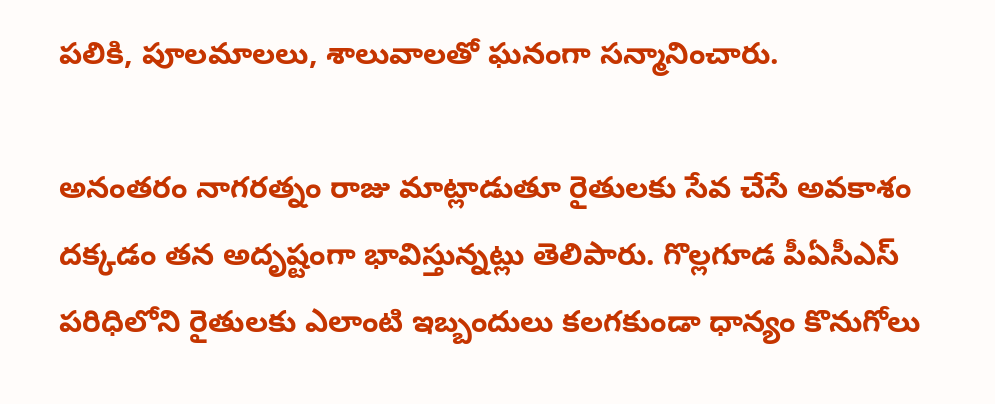పలికి, పూలమాలలు, శాలువాలతో ఘనంగా సన్మానించారు.

అనంతరం నాగరత్నం రాజు మాట్లాడుతూ రైతులకు సేవ చేసే అవకాశం దక్కడం తన అదృష్టంగా భావిస్తున్నట్లు తెలిపారు. గొల్లగూడ పీఏసీఎస్ పరిధిలోని రైతులకు ఎలాంటి ఇబ్బందులు కలగకుండా ధాన్యం కొనుగోలు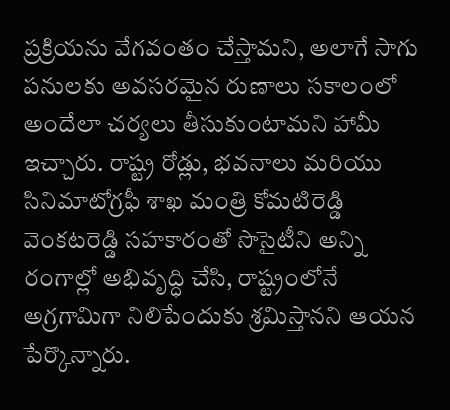ప్రక్రియను వేగవంతం చేస్తామని, అలాగే సాగు పనులకు అవసరమైన రుణాలు సకాలంలో అందేలా చర్యలు తీసుకుంటామని హామీ ఇచ్చారు. రాష్ట్ర రోడ్లు, భవనాలు మరియు సినిమాటోగ్రఫీ శాఖ మంత్రి కోమటిరెడ్డి వెంకటరెడ్డి సహకారంతో సొసైటీని అన్ని రంగాల్లో అభివృద్ధి చేసి, రాష్ట్రంలోనే అగ్రగామిగా నిలిపేందుకు శ్రమిస్తానని ఆయన పేర్కొన్నారు.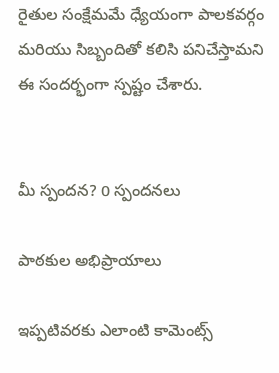రైతుల సంక్షేమమే ధ్యేయంగా పాలకవర్గం మరియు సిబ్బందితో కలిసి పనిచేస్తామని ఈ సందర్భంగా స్పష్టం చేశారు.


మీ స్పందన? 0 స్పందనలు

పాఠకుల అభిప్రాయాలు

ఇప్పటివరకు ఎలాంటి కామెంట్స్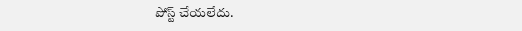పోస్ట్ చేయలేదు.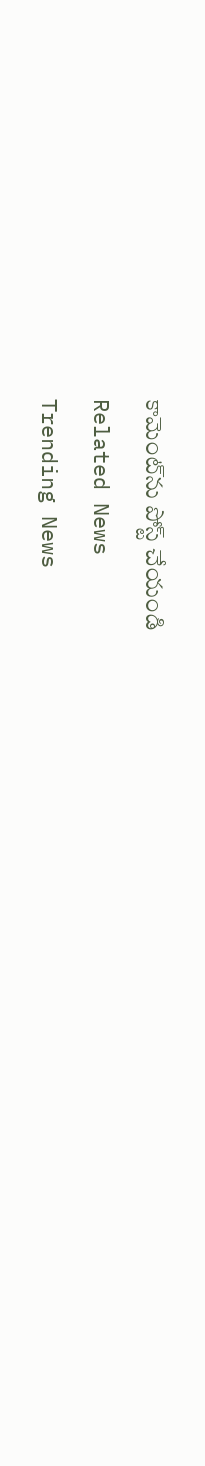కామెంట్‌ను పోస్ట్ చేయండి
Related News
Trending News